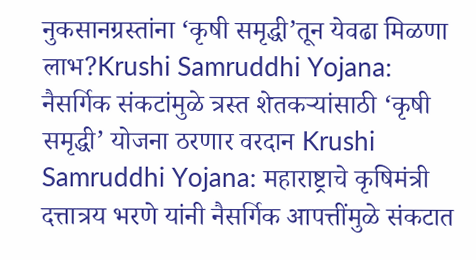नुकसानग्रस्तांना ‘कृषी समृद्धी’तून येवढा मिळणा लाभ?Krushi Samruddhi Yojana:
नैसर्गिक संकटांमुळे त्रस्त शेतकऱ्यांसाठी ‘कृषी समृद्धी’ योजना ठरणार वरदान Krushi Samruddhi Yojana: महाराष्ट्राचे कृषिमंत्री दत्तात्रय भरणे यांनी नैसर्गिक आपत्तींमुळे संकटात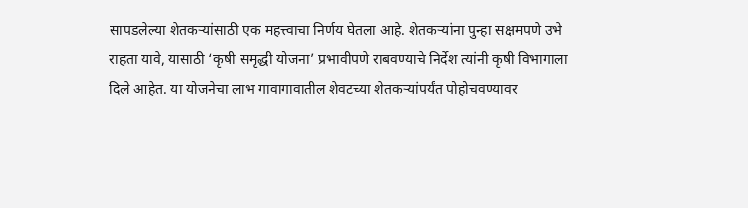सापडलेल्या शेतकऱ्यांसाठी एक महत्त्वाचा निर्णय घेतला आहे. शेतकऱ्यांना पुन्हा सक्षमपणे उभे राहता यावे, यासाठी ‘कृषी समृद्धी योजना’ प्रभावीपणे राबवण्याचे निर्देश त्यांनी कृषी विभागाला दिले आहेत. या योजनेचा लाभ गावागावातील शेवटच्या शेतकऱ्यांपर्यंत पोहोचवण्यावर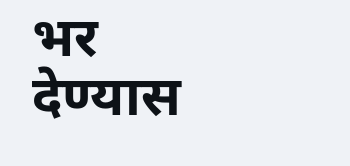भर देण्यास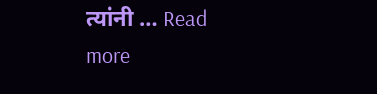त्यांनी … Read more